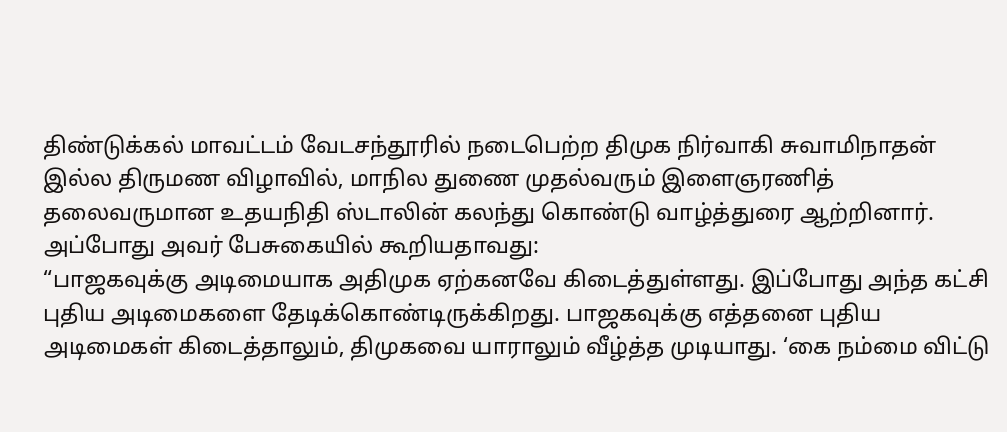திண்டுக்கல் மாவட்டம் வேடசந்தூரில் நடைபெற்ற திமுக நிர்வாகி சுவாமிநாதன் இல்ல திருமண விழாவில், மாநில துணை முதல்வரும் இளைஞரணித் தலைவருமான உதயநிதி ஸ்டாலின் கலந்து கொண்டு வாழ்த்துரை ஆற்றினார். அப்போது அவர் பேசுகையில் கூறியதாவது:
“பாஜகவுக்கு அடிமையாக அதிமுக ஏற்கனவே கிடைத்துள்ளது. இப்போது அந்த கட்சி புதிய அடிமைகளை தேடிக்கொண்டிருக்கிறது. பாஜகவுக்கு எத்தனை புதிய அடிமைகள் கிடைத்தாலும், திமுகவை யாராலும் வீழ்த்த முடியாது. ‘கை நம்மை விட்டு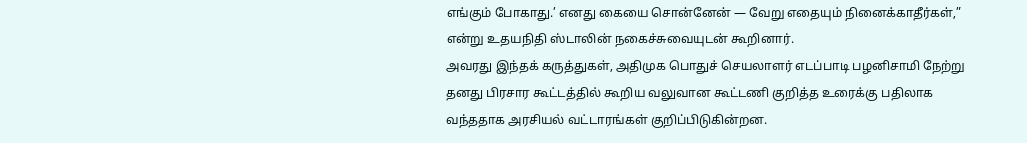எங்கும் போகாது.’ எனது கையை சொன்னேன் — வேறு எதையும் நினைக்காதீர்கள்,” என்று உதயநிதி ஸ்டாலின் நகைச்சுவையுடன் கூறினார்.
அவரது இந்தக் கருத்துகள், அதிமுக பொதுச் செயலாளர் எடப்பாடி பழனிசாமி நேற்று தனது பிரசார கூட்டத்தில் கூறிய வலுவான கூட்டணி குறித்த உரைக்கு பதிலாக வந்ததாக அரசியல் வட்டாரங்கள் குறிப்பிடுகின்றன.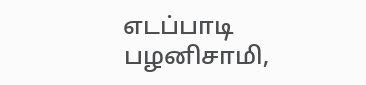எடப்பாடி பழனிசாமி,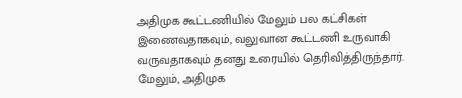அதிமுக கூட்டணியில் மேலும் பல கட்சிகள் இணைவதாகவும், வலுவான கூட்டணி உருவாகி வருவதாகவும் தனது உரையில் தெரிவித்திருந்தார். மேலும், அதிமுக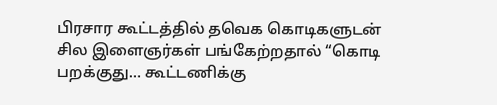பிரசார கூட்டத்தில் தவெக கொடிகளுடன் சில இளைஞர்கள் பங்கேற்றதால் “கொடி பறக்குது… கூட்டணிக்கு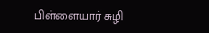பிள்ளையார் சுழி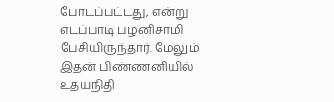போடப்பட்டது, என்று எடப்பாடி பழனிசாமி பேசியிருந்தார். மேலும் இதன் பிண்ணனியில் உதயநிதி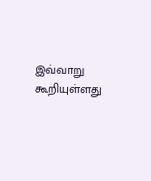இவ்வாறு கூறியுள்ளது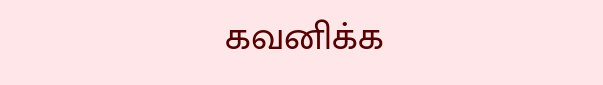கவனிக்க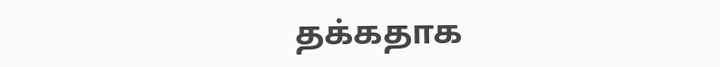தக்கதாக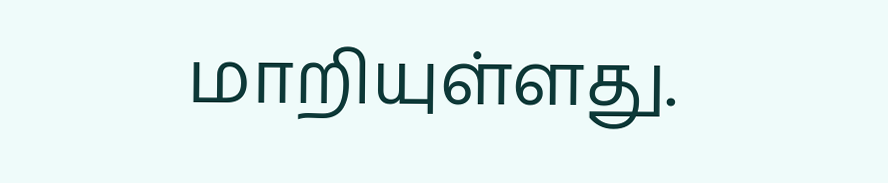மாறியுள்ளது.